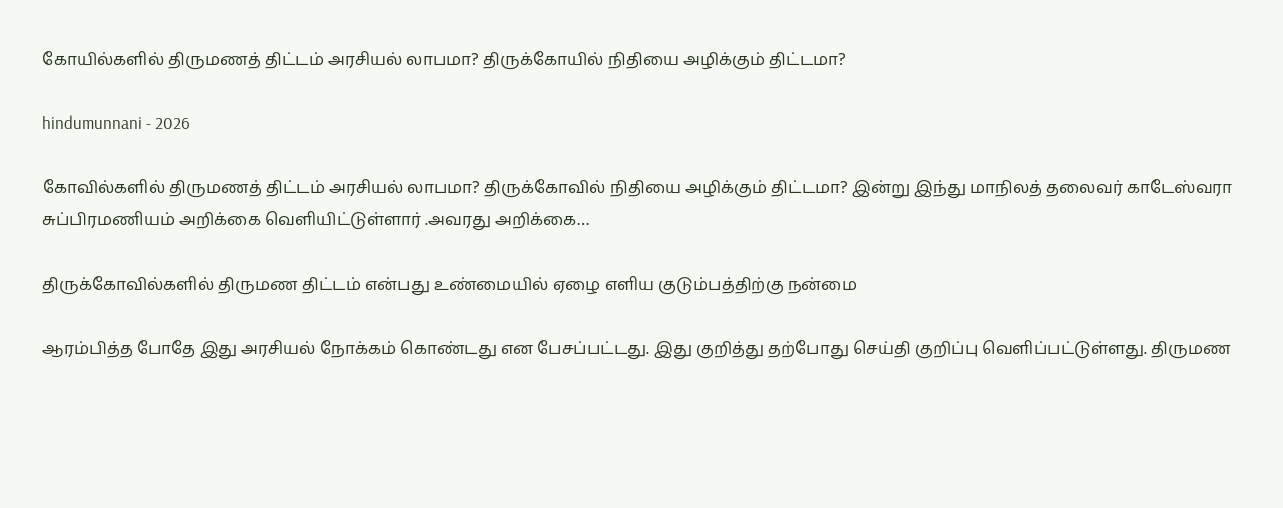கோயில்களில் திருமணத் திட்டம் அரசியல் லாபமா? திருக்கோயில் நிதியை அழிக்கும் திட்டமா?

hindumunnani - 2026

கோவில்களில் திருமணத் திட்டம் அரசியல் லாபமா? திருக்கோவில் நிதியை அழிக்கும் திட்டமா? இன்று இந்து மாநிலத் தலைவர் காடேஸ்வரா சுப்பிரமணியம் அறிக்கை வெளியிட்டுள்ளார் .அவரது அறிக்கை…

திருக்கோவில்களில் திருமண திட்டம் என்பது உண்மையில் ஏழை எளிய குடும்பத்திற்கு நன்மை

ஆரம்பித்த போதே இது அரசியல் நோக்கம் கொண்டது என பேசப்பட்டது. இது குறித்து தற்போது செய்தி குறிப்பு வெளிப்பட்டுள்ளது. திருமண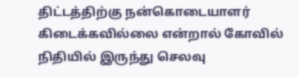திட்டத்திற்கு நன்கொடையாளர் கிடைக்கவில்லை என்றால் கோவில் நிதியில் இருந்து செலவு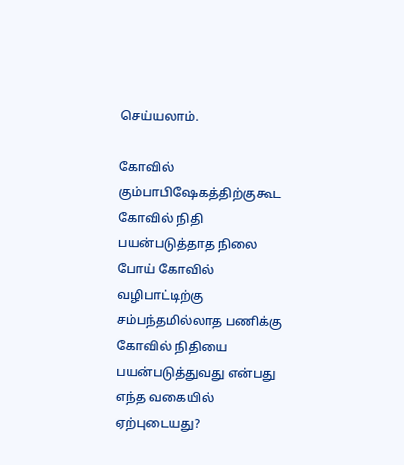செய்யலாம்.

கோவில் கும்பாபிஷேகத்திற்குகூட கோவில் நிதி பயன்படுத்தாத நிலை போய் கோவில் வழிபாட்டிற்கு சம்பந்தமில்லாத பணிக்கு கோவில் நிதியை பயன்படுத்துவது என்பது எந்த வகையில் ஏற்புடையது?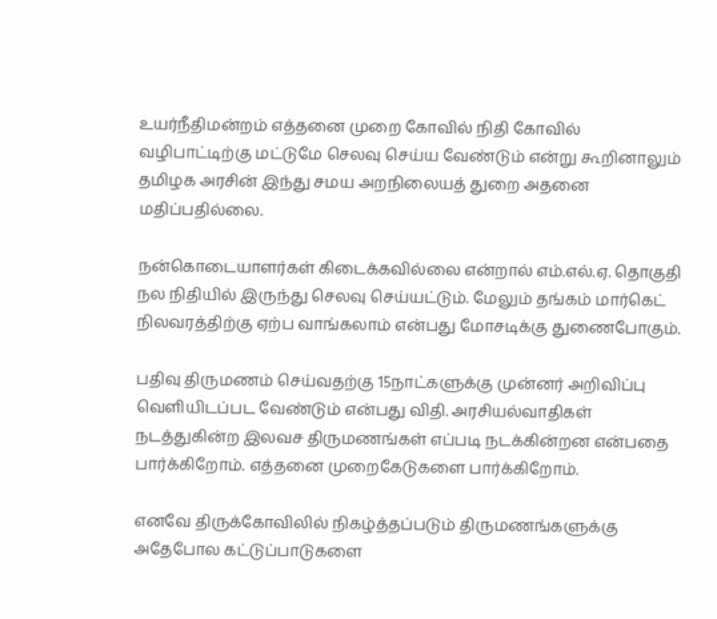உயர்நீதிமன்றம் எத்தனை முறை கோவில் நிதி கோவில் வழிபாட்டிற்கு மட்டுமே செலவு செய்ய வேண்டும் என்று கூறினாலும் தமிழக அரசின் இந்து சமய அறநிலையத் துறை அதனை மதிப்பதில்லை.

நன்கொடையாளர்கள் கிடைக்கவில்லை என்றால் எம்.எல்.ஏ. தொகுதி நல நிதியில் இருந்து செலவு செய்யட்டும். மேலும் தங்கம் மார்கெட் நிலவரத்திற்கு ஏற்ப வாங்கலாம் என்பது மோசடிக்கு துணைபோகும்.

பதிவு திருமணம் செய்வதற்கு 15நாட்களுக்கு முன்னர் அறிவிப்பு வெளியிடப்பட வேண்டும் என்பது விதி. அரசியல்வாதிகள் நடத்துகின்ற இலவச திருமணங்கள் எப்படி நடக்கின்றன என்பதை பார்க்கிறோம். எத்தனை முறைகேடுகளை பார்க்கிறோம்.

எனவே திருக்கோவிலில் நிகழ்த்தப்படும் திருமணங்களுக்கு அதேபோல கட்டுப்பாடுகளை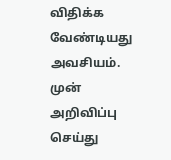விதிக்க வேண்டியது அவசியம். முன் அறிவிப்பு செய்து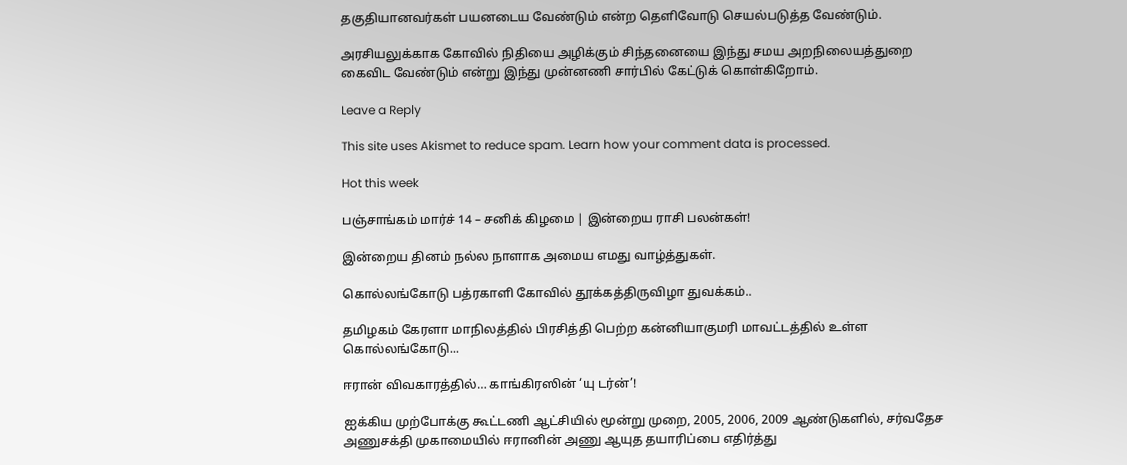தகுதியானவர்கள் பயனடைய வேண்டும் என்ற தெளிவோடு செயல்படுத்த வேண்டும்.

அரசியலுக்காக கோவில் நிதியை அழிக்கும் சிந்தனையை இந்து சமய அறநிலையத்துறை கைவிட வேண்டும் என்று இந்து முன்னணி சார்பில் கேட்டுக் கொள்கிறோம்.

Leave a Reply

This site uses Akismet to reduce spam. Learn how your comment data is processed.

Hot this week

பஞ்சாங்கம் மார்ச் 14 – சனிக் கிழமை | இன்றைய ராசி பலன்கள்!

இன்றைய தினம் நல்ல நாளாக அமைய எமது வாழ்த்துகள்.

கொல்லங்கோடு பத்ரகாளி கோவில் தூக்கத்திருவிழா துவக்கம்..

தமிழகம் கேரளா மாநிலத்தில் பிரசித்தி பெற்ற கன்னியாகுமரி மாவட்டத்தில் உள்ள கொல்லங்கோடு...

ஈரான் விவகாரத்தில்… காங்கிரஸின் ‘யு டர்ன்’!

ஐக்கிய முற்போக்கு கூட்டணி ஆட்சியில் மூன்று முறை, 2005, 2006, 2009 ஆண்டுகளில், சர்வதேச அணுசக்தி முகாமையில் ஈரானின் அணு ஆயுத தயாரிப்பை எதிர்த்து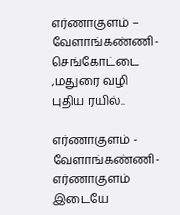எர்ணாகுளம் – வேளாங்கண்ணி- செங்கோட்டை ,மதுரை வழி புதிய ரயில்..

எர்ணாகுளம் - வேளாங்கண்ணி-எர்ணாகுளம் இடையே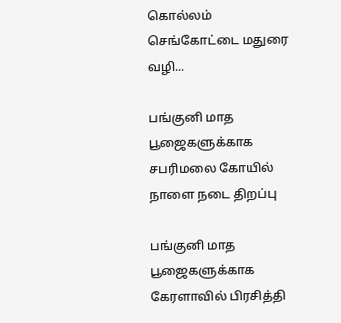கொல்லம் செங்கோட்டை மதுரை வழி...

பங்குனி மாத பூஜைகளுக்காக சபரிமலை கோயில் நாளை நடை திறப்பு

பங்குனி மாத பூஜைகளுக்காக கேரளாவில் பிரசித்தி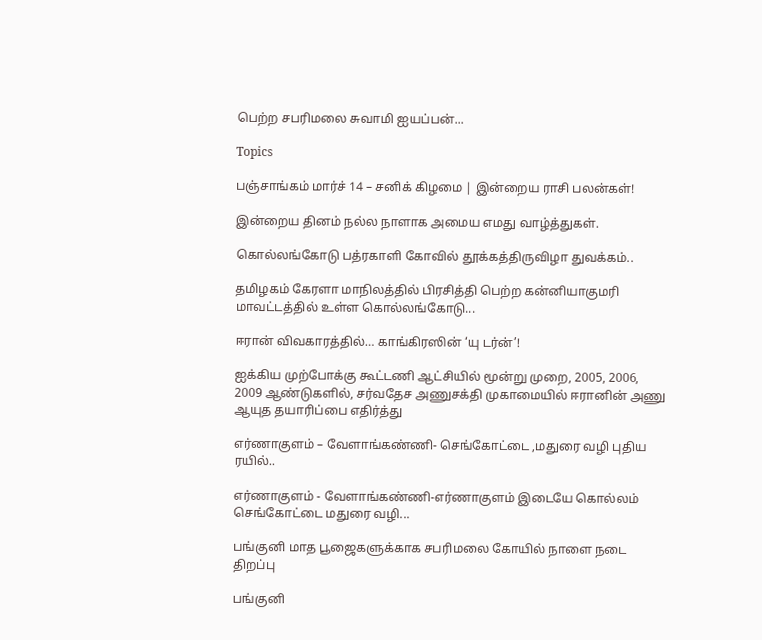பெற்ற சபரிமலை சுவாமி ஐயப்பன்...

Topics

பஞ்சாங்கம் மார்ச் 14 – சனிக் கிழமை | இன்றைய ராசி பலன்கள்!

இன்றைய தினம் நல்ல நாளாக அமைய எமது வாழ்த்துகள்.

கொல்லங்கோடு பத்ரகாளி கோவில் தூக்கத்திருவிழா துவக்கம்..

தமிழகம் கேரளா மாநிலத்தில் பிரசித்தி பெற்ற கன்னியாகுமரி மாவட்டத்தில் உள்ள கொல்லங்கோடு...

ஈரான் விவகாரத்தில்… காங்கிரஸின் ‘யு டர்ன்’!

ஐக்கிய முற்போக்கு கூட்டணி ஆட்சியில் மூன்று முறை, 2005, 2006, 2009 ஆண்டுகளில், சர்வதேச அணுசக்தி முகாமையில் ஈரானின் அணு ஆயுத தயாரிப்பை எதிர்த்து

எர்ணாகுளம் – வேளாங்கண்ணி- செங்கோட்டை ,மதுரை வழி புதிய ரயில்..

எர்ணாகுளம் - வேளாங்கண்ணி-எர்ணாகுளம் இடையே கொல்லம் செங்கோட்டை மதுரை வழி...

பங்குனி மாத பூஜைகளுக்காக சபரிமலை கோயில் நாளை நடை திறப்பு

பங்குனி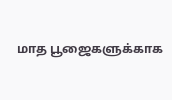மாத பூஜைகளுக்காக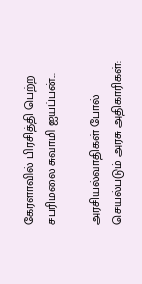கேரளாவில் பிரசித்தி பெற்ற சபரிமலை சுவாமி ஐயப்பன்...

அரசியல்வாதிகள் போல் செயல்படும் அரசு அதிகாரிகள்: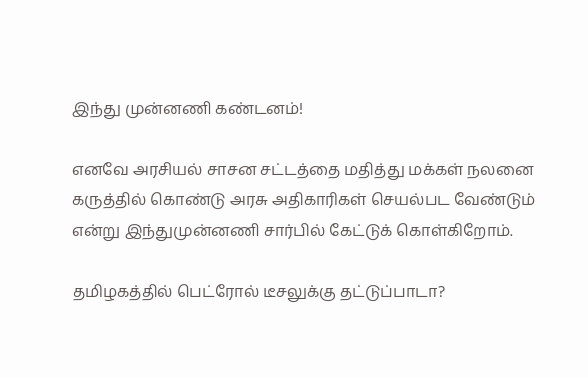இந்து முன்னணி கண்டனம்!

எனவே அரசியல் சாசன சட்டத்தை மதித்து மக்கள் நலனை கருத்தில் கொண்டு அரசு அதிகாரிகள் செயல்பட வேண்டும் என்று இந்துமுன்னணி சார்பில் கேட்டுக் கொள்கிறோம்.

தமிழகத்தில் பெட்ரோல் டீசலுக்கு தட்டுப்பாடா?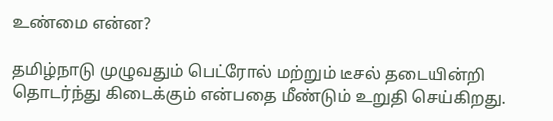உண்மை என்ன?

தமிழ்நாடு முழுவதும் பெட்ரோல் மற்றும் டீசல் தடையின்றி தொடர்ந்து கிடைக்கும் என்பதை மீண்டும் உறுதி செய்கிறது.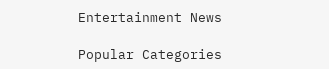Entertainment News

Popular Categories